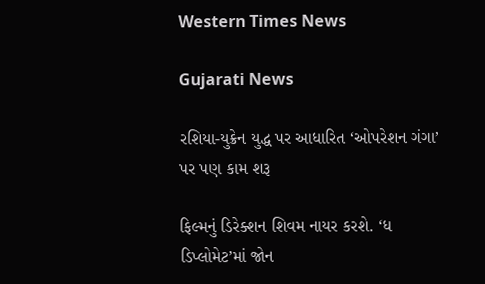Western Times News

Gujarati News

રશિયા-યુક્રેન યુદ્ધ પર આધારિત ‘ઓપરેશન ગંગા’ પર પણ કામ શરૂ

ફિલ્મનું ડિરેક્શન શિવમ નાયર કરશે. ‘ધ ડિપ્લોમેટ’માં જોન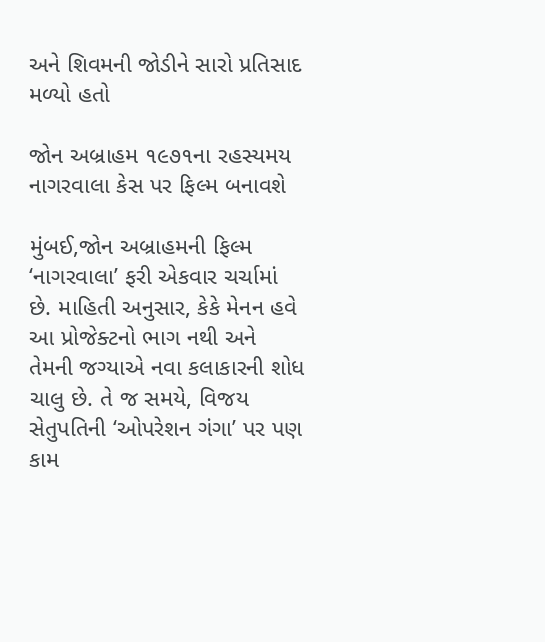અને શિવમની જોડીને સારો પ્રતિસાદ મળ્યો હતો

જોન અબ્રાહમ ૧૯૭૧ના રહસ્યમય નાગરવાલા કેસ પર ફિલ્મ બનાવશે

મુંબઈ,જોન અબ્રાહમની ફિલ્મ ‘નાગરવાલા’ ફરી એકવાર ચર્ચામાં છે. માહિતી અનુસાર, કેકે મેનન હવે આ પ્રોજેક્ટનો ભાગ નથી અને તેમની જગ્યાએ નવા કલાકારની શોધ ચાલુ છે. તે જ સમયે, વિજય સેતુપતિની ‘ઓપરેશન ગંગા’ પર પણ કામ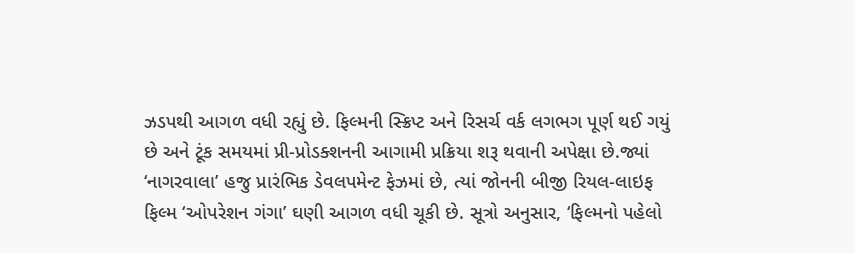ઝડપથી આગળ વધી રહ્યું છે. ફિલ્મની સ્ક્રિપ્ટ અને રિસર્ચ વર્ક લગભગ પૂર્ણ થઈ ગયું છે અને ટૂંક સમયમાં પ્રી-પ્રોડક્શનની આગામી પ્રક્રિયા શરૂ થવાની અપેક્ષા છે.જ્યાં ‘નાગરવાલા’ હજુ પ્રારંભિક ડેવલપમેન્ટ ફેઝમાં છે, ત્યાં જોનની બીજી રિયલ-લાઇફ ફિલ્મ ‘ઓપરેશન ગંગા’ ઘણી આગળ વધી ચૂકી છે. સૂત્રો અનુસાર, ‘ફિલ્મનો પહેલો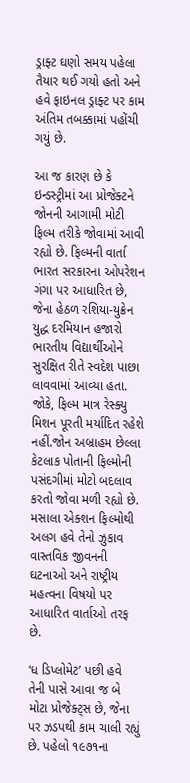ડ્રાફ્ટ ઘણો સમય પહેલા તૈયાર થઈ ગયો હતો અને હવે ફાઇનલ ડ્રાફ્ટ પર કામ અંતિમ તબક્કામાં પહોંચી ગયું છે.

આ જ કારણ છે કે ઇન્ડસ્ટ્રીમાં આ પ્રોજેક્ટને જોનની આગામી મોટી ફિલ્મ તરીકે જોવામાં આવી રહ્યો છે. ફિલ્મની વાર્તા ભારત સરકારના ઓપરેશન ગંગા પર આધારિત છે, જેના હેઠળ રશિયા-યુક્રેન યુદ્ધ દરમિયાન હજારો ભારતીય વિદ્યાર્થીઓને સુરક્ષિત રીતે સ્વદેશ પાછા લાવવામાં આવ્યા હતા. જોકે, ફિલ્મ માત્ર રેસ્ક્યુ મિશન પૂરતી મર્યાદિત રહેશે નહીં.જોન અબ્રાહમ છેલ્લા કેટલાક પોતાની ફિલ્મોની પસંદગીમાં મોટો બદલાવ કરતો જોવા મળી રહ્યો છે. મસાલા એક્શન ફિલ્મોથી અલગ હવે તેનો ઝુકાવ વાસ્તવિક જીવનની ઘટનાઓ અને રાષ્ટ્રીય મહત્વના વિષયો પર આધારિત વાર્તાઓ તરફ છે.

‘ધ ડિપ્લોમેટ’ પછી હવે તેની પાસે આવા જ બે મોટા પ્રોજેક્ટ્‌સ છે, જેના પર ઝડપથી કામ ચાલી રહ્યું છે. પહેલો ૧૯૭૧ના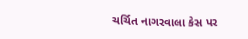ચર્ચિત નાગરવાલા કેસ પર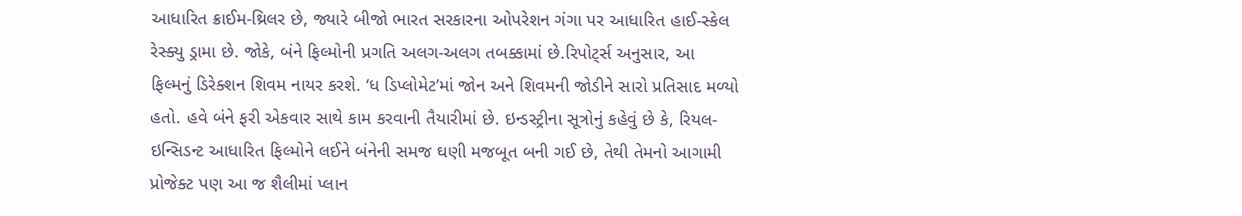આધારિત ક્રાઈમ-થ્રિલર છે, જ્યારે બીજો ભારત સરકારના ઓપરેશન ગંગા પર આધારિત હાઈ-સ્કેલ રેસ્ક્યુ ડ્રામા છે. જોકે, બંને ફિલ્મોની પ્રગતિ અલગ-અલગ તબક્કામાં છે.રિપોટ્‌ર્સ અનુસાર, આ ફિલ્મનું ડિરેક્શન શિવમ નાયર કરશે. ‘ધ ડિપ્લોમેટ’માં જોન અને શિવમની જોડીને સારો પ્રતિસાદ મળ્યો હતો. હવે બંને ફરી એકવાર સાથે કામ કરવાની તૈયારીમાં છે. ઇન્ડસ્ટ્રીના સૂત્રોનું કહેવું છે કે, રિયલ-ઇન્સિડન્ટ આધારિત ફિલ્મોને લઈને બંનેની સમજ ઘણી મજબૂત બની ગઈ છે, તેથી તેમનો આગામી પ્રોજેક્ટ પણ આ જ શૈલીમાં પ્લાન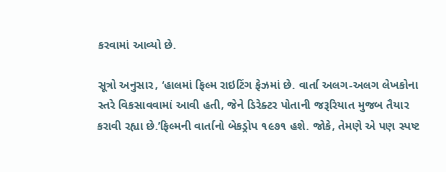કરવામાં આવ્યો છે.

સૂત્રો અનુસાર, ‘હાલમાં ફિલ્મ રાઇટિંગ ફેઝમાં છે. વાર્તા અલગ-અલગ લેખકોના સ્તરે વિકસાવવામાં આવી હતી, જેને ડિરેક્ટર પોતાની જરૂરિયાત મુજબ તૈયાર કરાવી રહ્યા છે.’ફિલ્મની વાર્તાનો બેકડ્રોપ ૧૯૭૧ હશે. જોકે, તેમણે એ પણ સ્પષ્ટ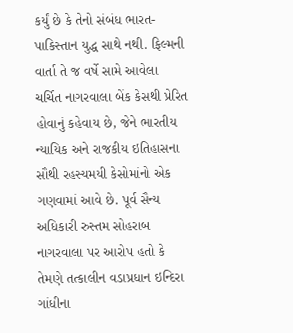કર્યું છે કે તેનો સંબંધ ભારત-પાકિસ્તાન યુદ્ધ સાથે નથી. ફિલ્મની વાર્તા તે જ વર્ષે સામે આવેલા ચર્ચિત નાગરવાલા બેંક કેસથી પ્રેરિત હોવાનું કહેવાય છે, જેને ભારતીય ન્યાયિક અને રાજકીય ઇતિહાસના સૌથી રહસ્યમયી કેસોમાંનો એક ગણવામાં આવે છે. પૂર્વ સૈન્ય અધિકારી રુસ્તમ સોહરાબ નાગરવાલા પર આરોપ હતો કે તેમણે તત્કાલીન વડાપ્રધાન ઇન્દિરા ગાંધીના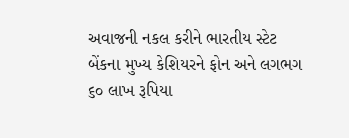અવાજની નકલ કરીને ભારતીય સ્ટેટ બેંકના મુખ્ય કેશિયરને ફોન અને લગભગ ૬૦ લાખ રૂપિયા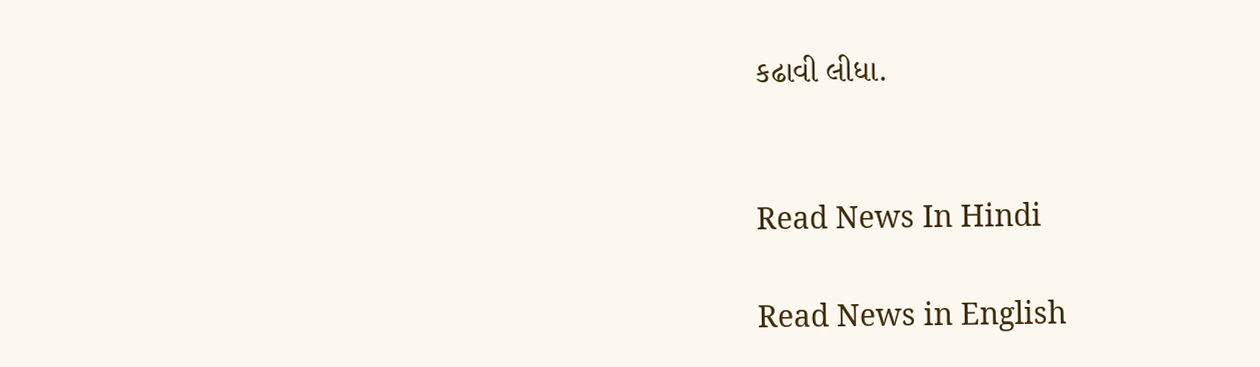કઢાવી લીધા.


Read News In Hindi

Read News in English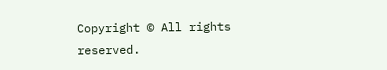Copyright © All rights reserved.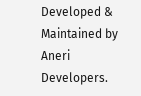Developed & Maintained by Aneri Developers.